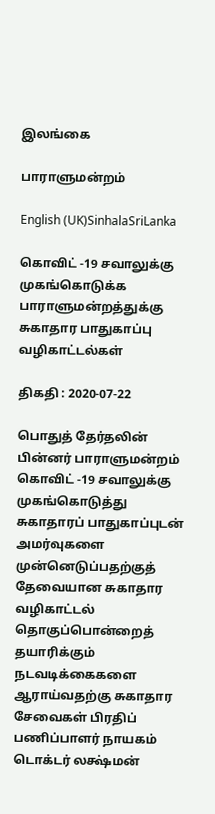இலங்கை

பாராளுமன்றம்

English (UK)SinhalaSriLanka

கொவிட் -19 சவாலுக்கு முகங்கொடுக்க பாராளுமன்றத்துக்கு சுகாதார பாதுகாப்பு வழிகாட்டல்கள்

திகதி : 2020-07-22

பொதுத் தேர்தலின் பின்னர் பாராளுமன்றம் கொவிட் -19 சவாலுக்கு முகங்கொடுத்து சுகாதாரப் பாதுகாப்புடன் அமர்வுகளை முன்னெடுப்பதற்குத் தேவையான சுகாதார வழிகாட்டல் தொகுப்பொன்றைத் தயாரிக்கும் நடவடிக்கைகளை ஆராய்வதற்கு சுகாதார சேவைகள் பிரதிப் பணிப்பாளர் நாயகம் டொக்டர் லக்ஷ்மன்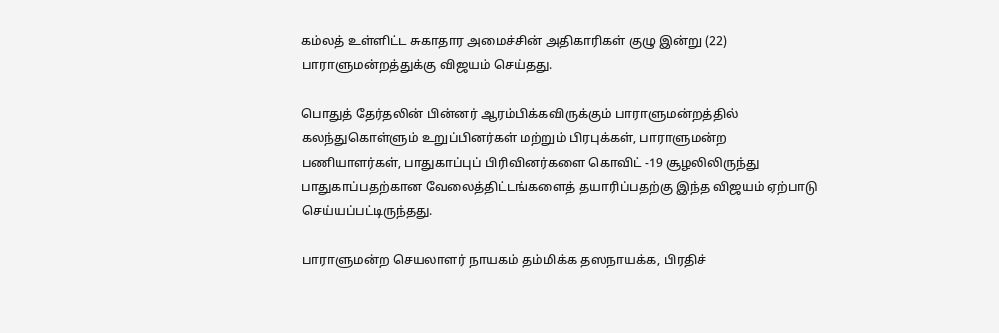கம்லத் உள்ளிட்ட சுகாதார அமைச்சின் அதிகாரிகள் குழு இன்று (22) பாராளுமன்றத்துக்கு விஜயம் செய்தது.

பொதுத் தேர்தலின் பின்னர் ஆரம்பிக்கவிருக்கும் பாராளுமன்றத்தில் கலந்துகொள்ளும் உறுப்பினர்கள் மற்றும் பிரபுக்கள், பாராளுமன்ற பணியாளர்கள், பாதுகாப்புப் பிரிவினர்களை கொவிட் -19 சூழலிலிருந்து பாதுகாப்பதற்கான வேலைத்திட்டங்களைத் தயாரிப்பதற்கு இந்த விஜயம் ஏற்பாடு செய்யப்பட்டிருந்தது.

பாராளுமன்ற செயலாளர் நாயகம் தம்மிக்க தஸநாயக்க, பிரதிச்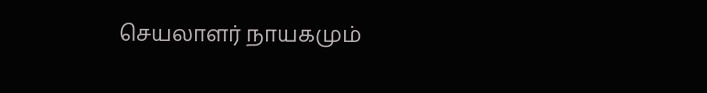செயலாளர் நாயகமும்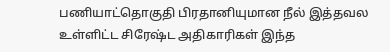பணியாட்தொகுதி பிரதானியுமான நீல் இத்தவல உள்ளிட்ட சிரேஷ்ட அதிகாரிகள் இந்த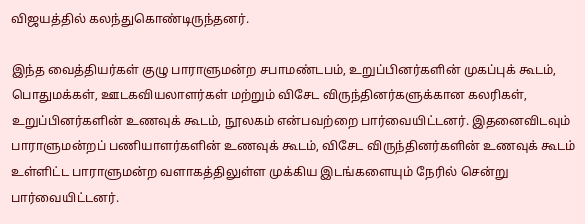விஜயத்தில் கலந்துகொண்டிருந்தனர்.

இந்த வைத்தியர்கள் குழு பாராளுமன்ற சபாமண்டபம், உறுப்பினர்களின் முகப்புக் கூடம், பொதுமக்கள், ஊடகவியலாளர்கள் மற்றும் விசேட விருந்தினர்களுக்கான கலரிகள், உறுப்பினர்களின் உணவுக் கூடம், நூலகம் என்பவற்றை பார்வையிட்டனர். இதனைவிடவும் பாராளுமன்றப் பணியாளர்களின் உணவுக் கூடம், விசேட விருந்தினர்களின் உணவுக் கூடம் உள்ளிட்ட பாராளுமன்ற வளாகத்திலுள்ள முக்கிய இடங்களையும் நேரில் சென்று பார்வையிட்டனர்.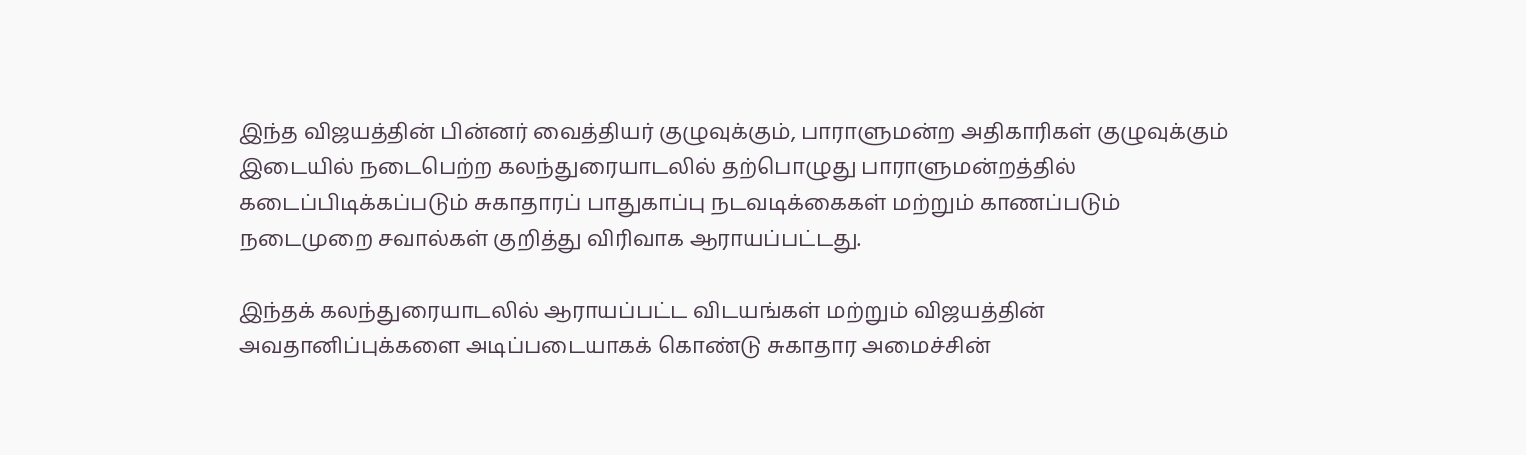இந்த விஜயத்தின் பின்னர் வைத்தியர் குழுவுக்கும், பாராளுமன்ற அதிகாரிகள் குழுவுக்கும் இடையில் நடைபெற்ற கலந்துரையாடலில் தற்பொழுது பாராளுமன்றத்தில் கடைப்பிடிக்கப்படும் சுகாதாரப் பாதுகாப்பு நடவடிக்கைகள் மற்றும் காணப்படும் நடைமுறை சவால்கள் குறித்து விரிவாக ஆராயப்பட்டது.

இந்தக் கலந்துரையாடலில் ஆராயப்பட்ட விடயங்கள் மற்றும் விஜயத்தின் அவதானிப்புக்களை அடிப்படையாகக் கொண்டு சுகாதார அமைச்சின்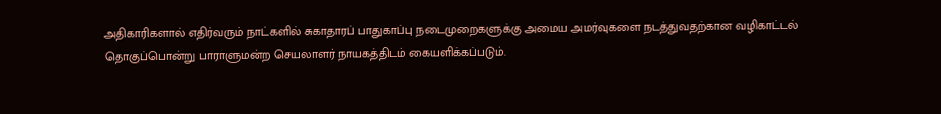அதிகாரிகளால் எதிர்வரும் நாட்களில் சுகாதாரப் பாதுகாப்பு நடைமுறைகளுக்கு அமைய அமர்வுகளை நடத்துவதற்கான வழிகாட்டல் தொகுப்பொன்று பாராளுமன்ற செயலாளர் நாயகத்திடம் கையளிக்கப்படும்.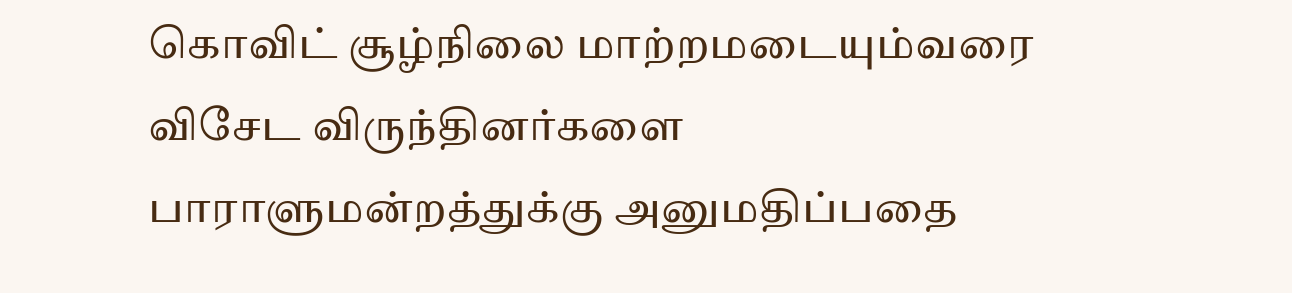கொவிட் சூழ்நிலை மாற்றமடையும்வரை விசேட விருந்தினர்களை பாராளுமன்றத்துக்கு அனுமதிப்பதை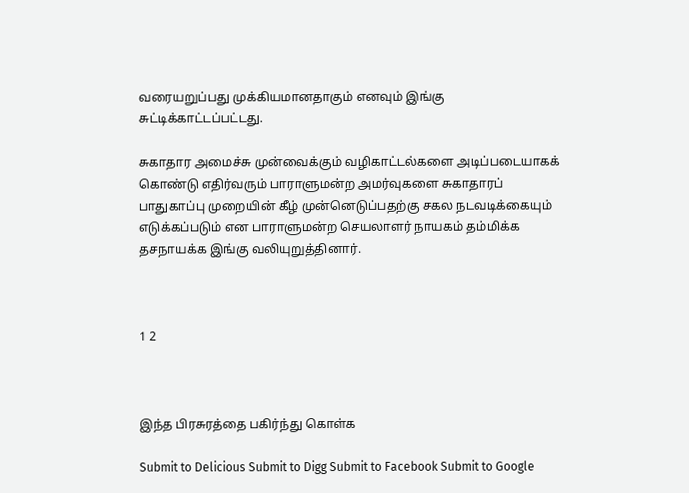வரையறுப்பது முக்கியமானதாகும் எனவும் இங்கு சுட்டிக்காட்டப்பட்டது.

சுகாதார அமைச்சு முன்வைக்கும் வழிகாட்டல்களை அடிப்படையாகக் கொண்டு எதிர்வரும் பாராளுமன்ற அமர்வுகளை சுகாதாரப் பாதுகாப்பு முறையின் கீழ் முன்னெடுப்பதற்கு சகல நடவடிக்கையும் எடுக்கப்படும் என பாராளுமன்ற செயலாளர் நாயகம் தம்மிக்க தசநாயக்க இங்கு வலியுறுத்தினார்.



1 2



இந்த பிரசுரத்தை பகிர்ந்து கொள்க

Submit to Delicious Submit to Digg Submit to Facebook Submit to Google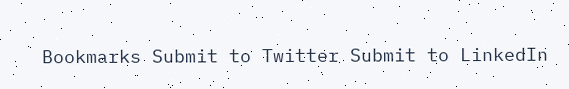Bookmarks Submit to Twitter Submit to LinkedIn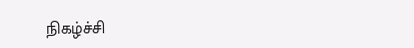நிகழ்ச்சி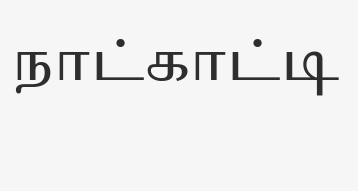நாட்காட்டி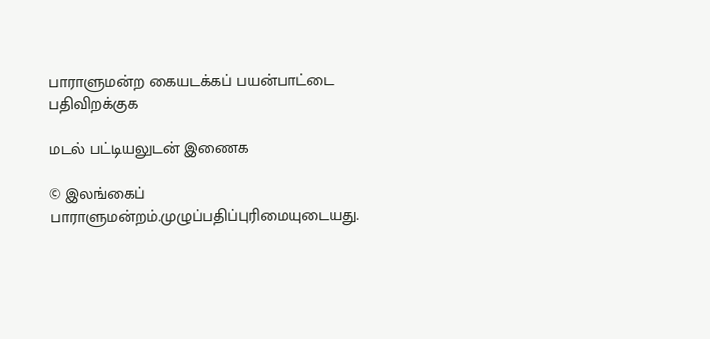பாராளுமன்ற கையடக்கப் பயன்பாட்டை பதிவிறக்குக

மடல் பட்டியலுடன் இணைக

© இலங்கைப் பாராளுமன்றம்.முழுப்பதிப்புரிமையுடையது.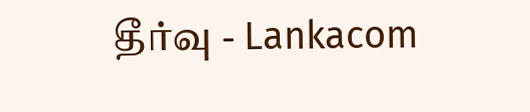தீர்வு - Lankacom